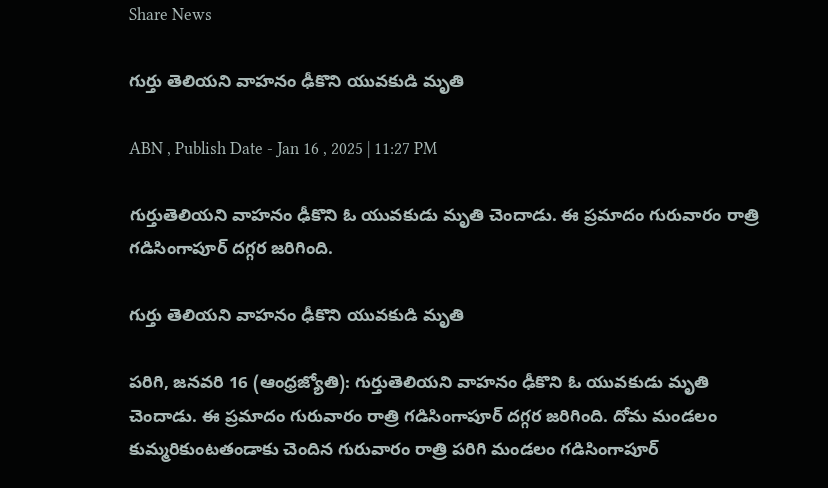Share News

గుర్తు తెలియని వాహనం ఢీకొని యువకుడి మృతి

ABN , Publish Date - Jan 16 , 2025 | 11:27 PM

గుర్తుతెలియని వాహనం ఢీకొని ఓ యువకుడు మృతి చెందాడు. ఈ ప్రమాదం గురువారం రాత్రి గడిసింగాపూర్‌ దగ్గర జరిగింది.

గుర్తు తెలియని వాహనం ఢీకొని యువకుడి మృతి

పరిగి, జనవరి 16 (ఆంధ్రజ్యోతి): గుర్తుతెలియని వాహనం ఢీకొని ఓ యువకుడు మృతి చెందాడు. ఈ ప్రమాదం గురువారం రాత్రి గడిసింగాపూర్‌ దగ్గర జరిగింది. దోమ మండలం కుమ్మరికుంటతండాకు చెందిన గురువారం రాత్రి పరిగి మండలం గడిసింగాపూర్‌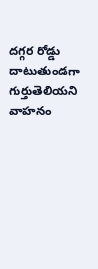దగ్గర రోడ్డు దాటుతుండగా గుర్తుతెలియని వాహనం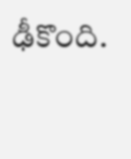ఢీకొంది.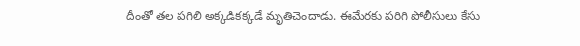దీంతో తల పగిలి అక్కడికక్కడే మృతిచెందాడు. ఈమేరకు పరిగి పోలీసులు కేసు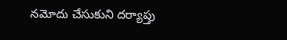నమోదు చేసుకుని దర్యాప్తు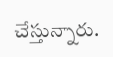చేస్తున్నారు.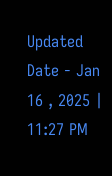Updated Date - Jan 16 , 2025 | 11:27 PM